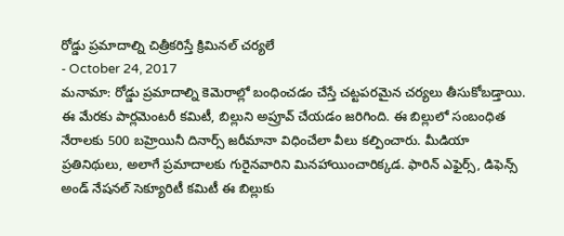రోడ్డు ప్రమాదాల్ని చిత్రీకరిస్తే క్రిమినల్ చర్యలే
- October 24, 2017
మనామా: రోడ్డు ప్రమాదాల్ని కెమెరాల్లో బంధించడం చేస్తే చట్టపరమైన చర్యలు తీసుకోబడ్తాయి. ఈ మేరకు పార్లమెంటరీ కమిటీ, బిల్లుని అప్రూవ్ చేయడం జరిగింది. ఈ బిల్లులో సంబంధిత నేరాలకు 500 బహ్రెయినీ దినార్స్ జరీమానా విధించేలా వీలు కల్పించారు. మీడియా ప్రతినిథులు, అలాగే ప్రమాదాలకు గురైనవారిని మినహాయించారిక్కడ. ఫారిన్ ఎఫైర్స్, డిఫెన్స్ అండ్ నేషనల్ సెక్యూరిటీ కమిటీ ఈ బిల్లుకు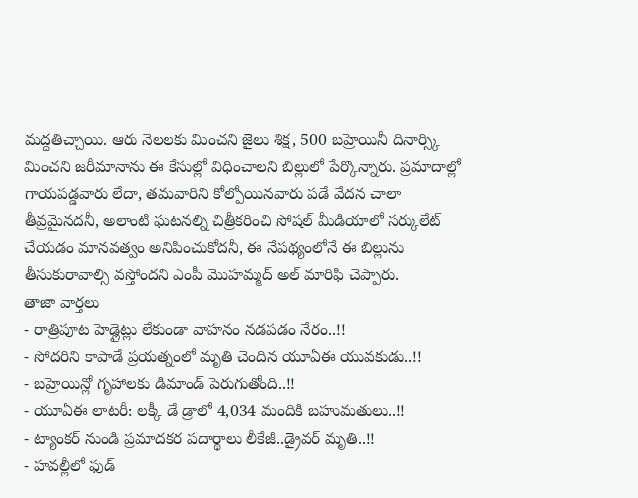మద్దతిచ్చాయి. ఆరు నెలలకు మించని జైలు శిక్ష, 500 బహ్రెయినీ దినార్స్కి మించని జరీమానాను ఈ కేసుల్లో విధించాలని బిల్లులో పేర్కొన్నారు. ప్రమాదాల్లో గాయపడ్డవారు లేదా, తమవారిని కోల్పోయినవారు పడే వేదన చాలా తీవ్రమైనదనీ, అలాంటి ఘటనల్ని చిత్రీకరించి సోషల్ మీడియాలో సర్కులేట్ చేయడం మానవత్వం అనిపించుకోదనీ, ఈ నేపథ్యంలోనే ఈ బిల్లును తీసుకురావాల్సి వస్తోందని ఎంపీ మొహమ్మద్ అల్ మారిఫి చెప్పారు.
తాజా వార్తలు
- రాత్రిపూట హెడ్లైట్లు లేకుండా వాహనం నడపడం నేరం..!!
- సోదరిని కాపాడే ప్రయత్నంలో మృతి చెందిన యూఏఈ యువకుడు..!!
- బహ్రెయిన్లో గృహాలకు డిమాండ్ పెరుగుతోంది..!!
- యూఏఈ లాటరీ: లక్కీ డే డ్రాలో 4,034 మందికి బహుమతులు..!!
- ట్యాంకర్ నుండి ప్రమాదకర పదార్థాలు లీకేజీ..డ్రైవర్ మృతి..!!
- హవల్లీలో ఫుడ్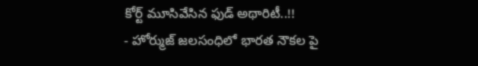కోర్ట్ మూసివేసిన ఫుడ్ అథారిటీ..!!
- హోర్ముజ్ జలసంధిలో భారత నౌకల పై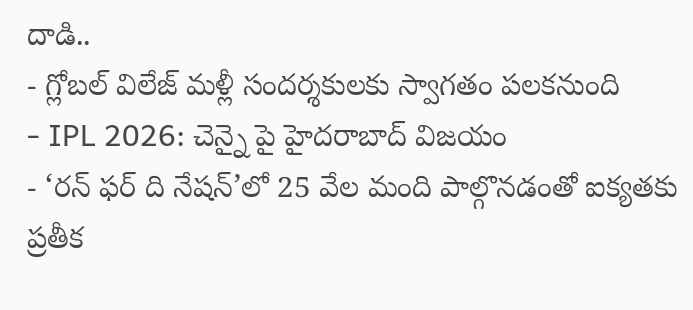దాడి..
- గ్లోబల్ విలేజ్ మళ్లీ సందర్శకులకు స్వాగతం పలకనుంది
- IPL 2026: చెన్నై పై హైదరాబాద్ విజయం
- ‘రన్ ఫర్ ది నేషన్’లో 25 వేల మంది పాల్గొనడంతో ఐక్యతకు ప్రతీక